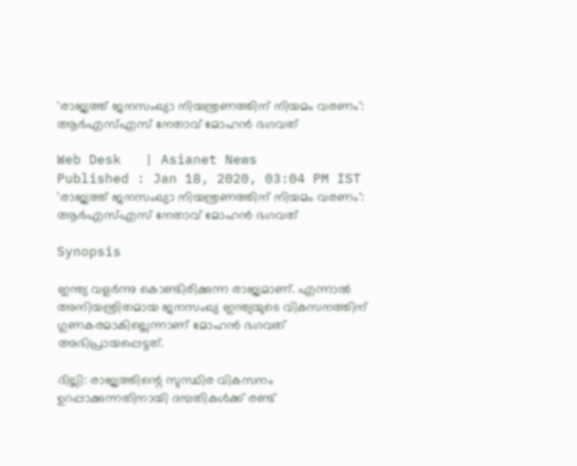'രാജ്യത്ത് ജനസംഖ്യാ നിയന്ത്രണത്തിന് നിയമം വരണം': ആർഎസ്എസ് നേതാവ് മോഹൻ ഭഗവത്

Web Desk   | Asianet News
Published : Jan 18, 2020, 03:04 PM IST
'രാജ്യത്ത് ജനസംഖ്യാ നിയന്ത്രണത്തിന് നിയമം വരണം': ആർഎസ്എസ് നേതാവ് മോഹൻ ഭഗവത്

Synopsis

ഇന്ത്യ വളർന്നു കൊണ്ടിരിക്കുന്ന രാജ്യമാണ്. എന്നാൽ അനിയന്ത്രിതമായ ജനസംഖ്യ ഇന്ത്യയുടെ വികസനത്തിന് ഗുണകരമാകില്ലെന്നാണ് മോഹൻ ഭഗവത് അഭിപ്രായപ്പെട്ടത്.

ദില്ലി: രാജ്യത്തിന്റെ സുസ്ഥിര വികസനം ഉറപ്പാക്കുന്നതിനായി ദമ്പതികൾക്ക് രണ്ട്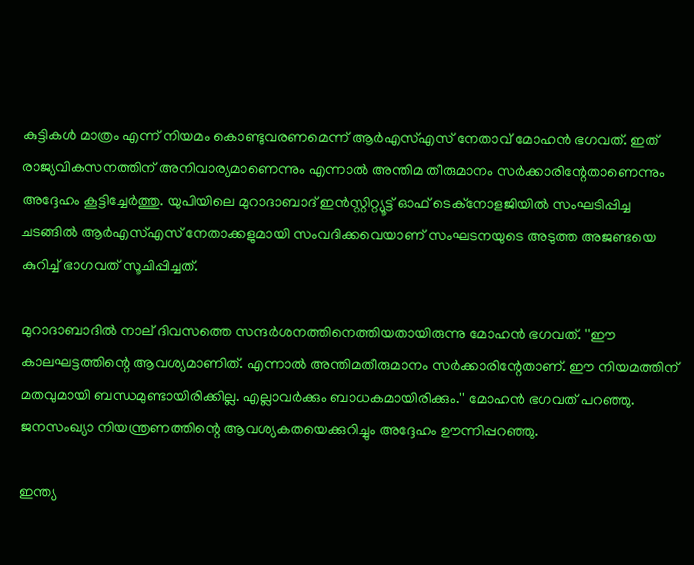കുട്ടികൾ മാത്രം എന്ന് നിയമം കൊണ്ടുവരണമെന്ന് ആർഎസ്എസ് നേതാവ് മോഹൻ ഭഗവത്. ഇത് രാജ്യവികസനത്തിന് അനിവാര്യമാണെന്നും എന്നാൽ അന്തിമ തീരുമാനം സർക്കാരിന്റേതാണെന്നും അദ്ദേഹം കൂട്ടിച്ചേർത്തു. യുപിയിലെ മുറാദാബാദ് ഇൻസ്റ്റിറ്റ്യൂട്ട് ഓഫ് ടെക്‌നോളജിയിൽ സംഘടിപ്പിച്ച ചടങ്ങിൽ ആർഎസ്എസ് നേതാക്കളുമായി സംവദിക്കവെയാണ് സംഘടനയുടെ അടുത്ത അജണ്ടയെ കുറിച്ച് ഭാഗവത് സൂചിപ്പിച്ചത്.

മുറാദാബാദിൽ നാല് ദിവസത്തെ സന്ദർശനത്തിനെത്തിയതായിരുന്നു മോഹൻ ഭഗവത്. ''ഈ കാലഘട്ടത്തിന്റെ ആവശ്യമാണിത്. എന്നാൽ അന്തിമതീരുമാനം സർക്കാരിന്റേതാണ്. ഈ നിയമത്തിന് മതവുമായി ബന്ധമുണ്ടായിരിക്കില്ല. എല്ലാവർക്കും ബാധകമായിരിക്കും.'' മോഹൻ ഭഗവത് പറഞ്ഞു. ജനസംഖ്യാ നിയന്ത്രണത്തിന്റെ ആവശ്യകതയെക്കുറിച്ചും അദ്ദേഹം ഊന്നിപ്പറ‌ഞ്ഞു.

ഇന്ത്യ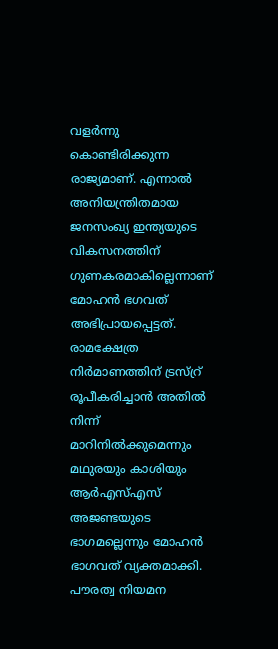വളർന്നു കൊണ്ടിരിക്കുന്ന രാജ്യമാണ്. എന്നാൽ അനിയന്ത്രിതമായ ജനസംഖ്യ ഇന്ത്യയുടെ വികസനത്തിന് ഗുണകരമാകില്ലെന്നാണ് മോഹൻ ഭഗവത് അഭിപ്രായപ്പെട്ടത്. രാമക്ഷേത്ര നിർമാണത്തിന് ട്രസ്റ്ര് രൂപീകരിച്ചാൻ അതിൽ നിന്ന് മാറിനിൽക്കുമെന്നും മഥുരയും കാശിയും ആർഎസ്എസ് അജണ്ടയുടെ ഭാഗമല്ലെന്നും മോഹൻ ഭാഗവത് വ്യക്തമാക്കി. പൗരത്വ നിയമന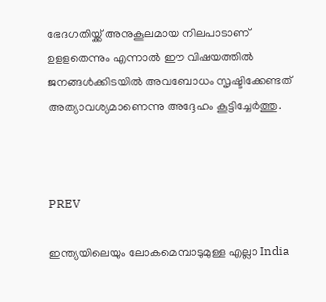ഭേദഗതിയ്ക്ക് അനുകൂലമായ നിലപാടാണ് ഉളളതെന്നും എന്നാൽ ഈ വിഷയത്തിൽ ജനങ്ങൾക്കിടയിൽ അവബോധം സൃഷ്ടിക്കേണ്ടത് അത്യാവശ്യമാണെന്നു അദ്ദേഹം കൂട്ടിച്ചേർത്തു.



PREV

ഇന്ത്യയിലെയും ലോകമെമ്പാടുമുള്ള എല്ലാ India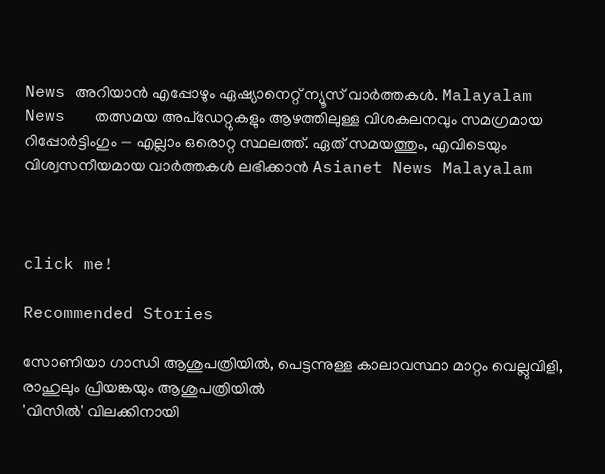News അറിയാൻ എപ്പോഴും ഏഷ്യാനെറ്റ് ന്യൂസ് വാർത്തകൾ. Malayalam News   തത്സമയ അപ്‌ഡേറ്റുകളും ആഴത്തിലുള്ള വിശകലനവും സമഗ്രമായ റിപ്പോർട്ടിംഗും — എല്ലാം ഒരൊറ്റ സ്ഥലത്ത്. ഏത് സമയത്തും, എവിടെയും വിശ്വസനീയമായ വാർത്തകൾ ലഭിക്കാൻ Asianet News Malayalam



click me!

Recommended Stories

സോണിയാ ഗാന്ധി ആശുപത്രിയിൽ, പെട്ടന്നുള്ള കാലാവസ്ഥാ മാറ്റം വെല്ലുവിളി, രാഹുലും പ്രിയങ്കയും ആശുപത്രിയിൽ
'വിസിൽ' വിലക്കിനായി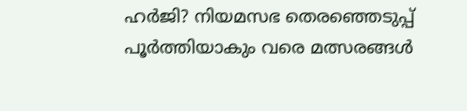ഹർജി? നിയമസഭ തെരഞ്ഞെടുപ്പ് പൂർത്തിയാകും വരെ മത്സരങ്ങൾ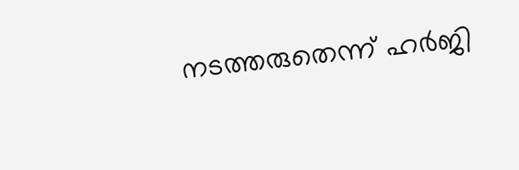നടത്തരുതെന്ന് ഹ‍ർജി